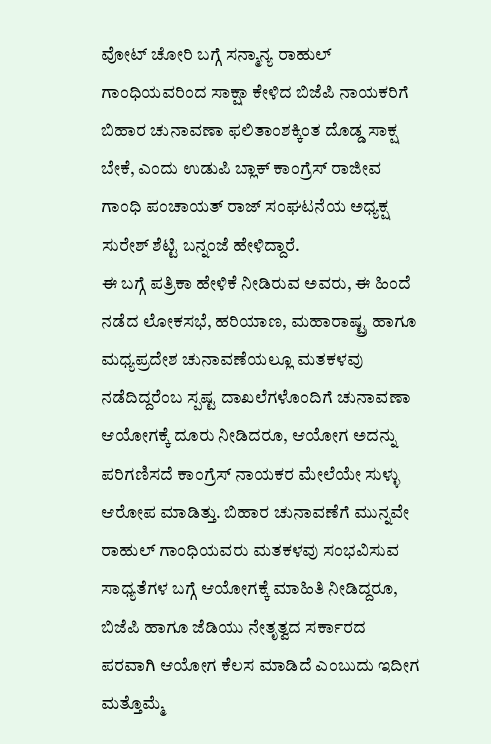ವೋಟ್ ಚೋರಿ ಬಗ್ಗೆ ಸನ್ಮಾನ್ಯ ರಾಹುಲ್ ಗಾಂಧಿಯವರಿಂದ ಸಾಕ್ಷಾ ಕೇಳಿದ ಬಿಜೆಪಿ ನಾಯಕರಿಗೆ ಬಿಹಾರ ಚುನಾವಣಾ ಫಲಿತಾಂಶಕ್ಕಿಂತ ದೊಡ್ಡ ಸಾಕ್ಷ ಬೇಕೆ, ಎಂದು ಉಡುಪಿ ಬ್ಲಾಕ್ ಕಾಂಗ್ರೆಸ್ ರಾಜೀವ ಗಾಂಧಿ ಪಂಚಾಯತ್ ರಾಜ್ ಸಂಘಟನೆಯ ಅಧ್ಯಕ್ಷ ಸುರೇಶ್ ಶೆಟ್ಟಿ ಬನ್ನಂಜೆ ಹೇಳಿದ್ದಾರೆ.
ಈ ಬಗ್ಗೆ ಪತ್ರಿಕಾ ಹೇಳಿಕೆ ನೀಡಿರುವ ಅವರು, ಈ ಹಿಂದೆ ನಡೆದ ಲೋಕಸಭೆ, ಹರಿಯಾಣ, ಮಹಾರಾಷ್ಟ್ರ ಹಾಗೂ ಮಧ್ಯಪ್ರದೇಶ ಚುನಾವಣೆಯಲ್ಲೂ ಮತಕಳವು ನಡೆದಿದ್ದರೆಂಬ ಸ್ಪಷ್ಟ ದಾಖಲೆಗಳೊಂದಿಗೆ ಚುನಾವಣಾ ಆಯೋಗಕ್ಕೆ ದೂರು ನೀಡಿದರೂ, ಆಯೋಗ ಅದನ್ನು ಪರಿಗಣಿಸದೆ ಕಾಂಗ್ರೆಸ್ ನಾಯಕರ ಮೇಲೆಯೇ ಸುಳ್ಳು ಆರೋಪ ಮಾಡಿತ್ತು. ಬಿಹಾರ ಚುನಾವಣೆಗೆ ಮುನ್ನವೇ ರಾಹುಲ್ ಗಾಂಧಿಯವರು ಮತಕಳವು ಸಂಭವಿಸುವ ಸಾಧ್ಯತೆಗಳ ಬಗ್ಗೆ ಆಯೋಗಕ್ಕೆ ಮಾಹಿತಿ ನೀಡಿದ್ದರೂ, ಬಿಜೆಪಿ ಹಾಗೂ ಜೆಡಿಯು ನೇತೃತ್ವದ ಸರ್ಕಾರದ ಪರವಾಗಿ ಆಯೋಗ ಕೆಲಸ ಮಾಡಿದೆ ಎಂಬುದು ಇದೀಗ ಮತ್ತೊಮ್ಮೆ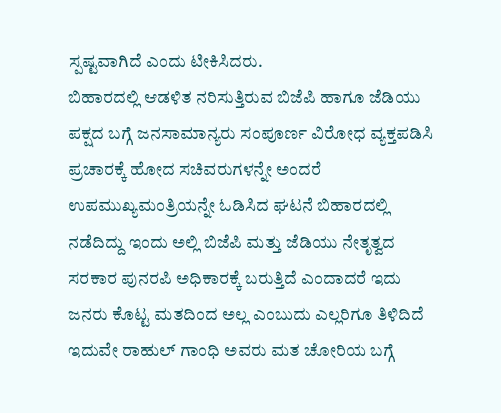ಸ್ಪಷ್ಟವಾಗಿದೆ ಎಂದು ಟೀಕಿಸಿದರು.
ಬಿಹಾರದಲ್ಲಿ ಆಡಳಿತ ನರಿಸುತ್ತಿರುವ ಬಿಜೆಪಿ ಹಾಗೂ ಜೆಡಿಯು ಪಕ್ಷದ ಬಗ್ಗೆ ಜನಸಾಮಾನ್ಯರು ಸಂಪೂರ್ಣ ವಿರೋಧ ವ್ಯಕ್ತಪಡಿಸಿ ಪ್ರಚಾರಕ್ಕೆ ಹೋದ ಸಚಿವರುಗಳನ್ನೇ ಅಂದರೆ ಉಪಮುಖ್ಯಮಂತ್ರಿಯನ್ನೇ ಓಡಿಸಿದ ಘಟನೆ ಬಿಹಾರದಲ್ಲಿ ನಡೆದಿದ್ದು ಇಂದು ಅಲ್ಲಿ ಬಿಜೆಪಿ ಮತ್ತು ಜೆಡಿಯು ನೇತೃತ್ವದ ಸರಕಾರ ಪುನರಪಿ ಅಧಿಕಾರಕ್ಕೆ ಬರುತ್ತಿದೆ ಎಂದಾದರೆ ಇದು ಜನರು ಕೊಟ್ಟ ಮತದಿಂದ ಅಲ್ಲ ಎಂಬುದು ಎಲ್ಲರಿಗೂ ತಿಳಿದಿದೆ ಇದುವೇ ರಾಹುಲ್ ಗಾಂಧಿ ಅವರು ಮತ ಚೋರಿಯ ಬಗ್ಗೆ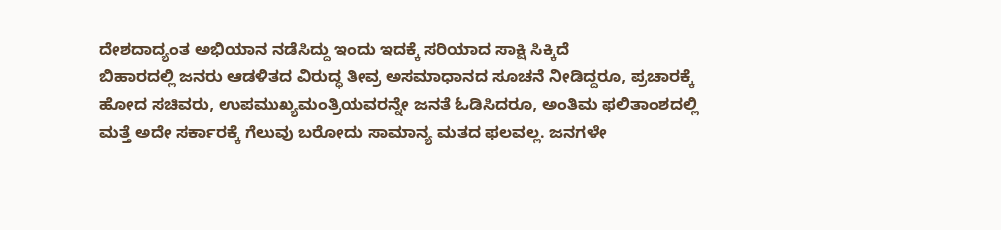ದೇಶದಾದ್ಯಂತ ಅಭಿಯಾನ ನಡೆಸಿದ್ದು ಇಂದು ಇದಕ್ಕೆ ಸರಿಯಾದ ಸಾಕ್ಷಿ ಸಿಕ್ಕಿದೆ
ಬಿಹಾರದಲ್ಲಿ ಜನರು ಆಡಳಿತದ ವಿರುದ್ಧ ತೀವ್ರ ಅಸಮಾಧಾನದ ಸೂಚನೆ ನೀಡಿದ್ದರೂ, ಪ್ರಚಾರಕ್ಕೆ ಹೋದ ಸಚಿವರು, ಉಪಮುಖ್ಯಮಂತ್ರಿಯವರನ್ನೇ ಜನತೆ ಓಡಿಸಿದರೂ, ಅಂತಿಮ ಫಲಿತಾಂಶದಲ್ಲಿ ಮತ್ತೆ ಅದೇ ಸರ್ಕಾರಕ್ಕೆ ಗೆಲುವು ಬರೋದು ಸಾಮಾನ್ಯ ಮತದ ಫಲವಲ್ಲ. ಜನಗಳೇ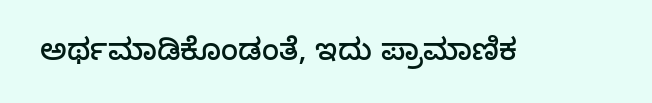ಅರ್ಥಮಾಡಿಕೊಂಡಂತೆ, ಇದು ಪ್ರಾಮಾಣಿಕ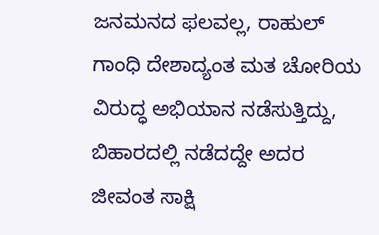ಜನಮನದ ಫಲವಲ್ಲ, ರಾಹುಲ್ ಗಾಂಧಿ ದೇಶಾದ್ಯಂತ ಮತ ಚೋರಿಯ ವಿರುದ್ಧ ಅಭಿಯಾನ ನಡೆಸುತ್ತಿದ್ದು, ಬಿಹಾರದಲ್ಲಿ ನಡೆದದ್ದೇ ಅದರ ಜೀವಂತ ಸಾಕ್ಷಿ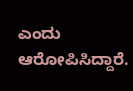ಎಂದು ಆರೋಪಿಸಿದ್ದಾರೆ.